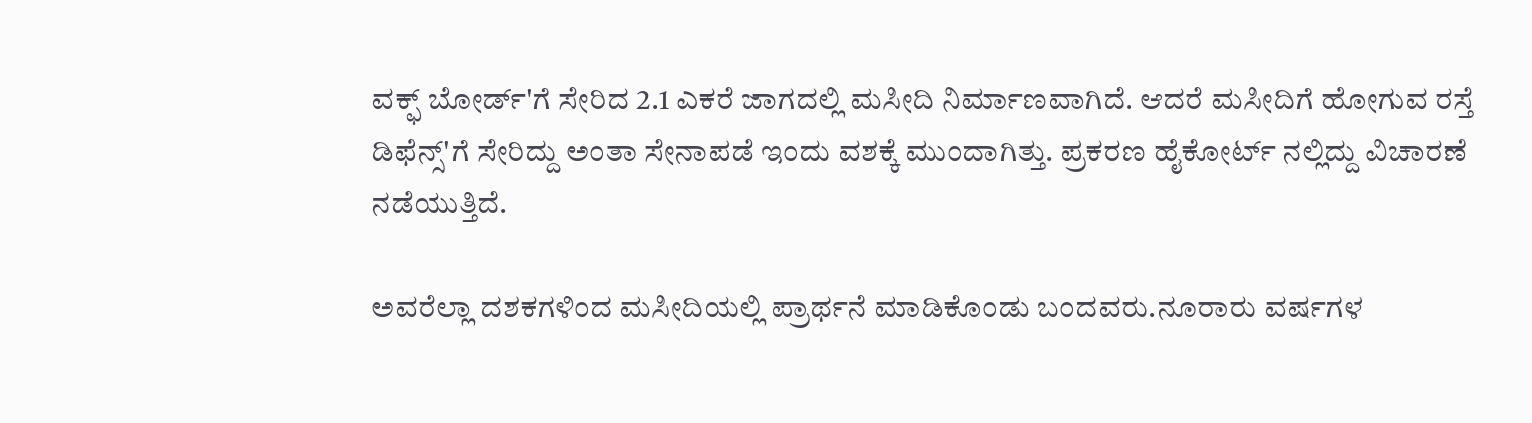ವಕ್ಫ್ ಬೋರ್ಡ್'ಗೆ ಸೇರಿದ 2.1 ಎಕರೆ ಜಾಗದಲ್ಲಿ ಮಸೀದಿ ನಿರ್ಮಾಣವಾಗಿದೆ. ಆದರೆ ಮಸೀದಿಗೆ ಹೋಗುವ ರಸ್ತೆ ಡಿಫೆನ್ಸ್'ಗೆ ಸೇರಿದ್ದು ಅಂತಾ ಸೇನಾಪಡೆ ಇಂದು ವಶಕ್ಕೆ ಮುಂದಾಗಿತ್ತು. ಪ್ರಕರಣ ಹೈಕೋರ್ಟ್ ನಲ್ಲಿದ್ದು ವಿಚಾರಣೆ ನಡೆಯುತ್ತಿದೆ.

ಅವರೆಲ್ಲಾ ದಶಕಗಳಿಂದ ಮಸೀದಿಯಲ್ಲಿ ಪ್ರಾರ್ಥನೆ ಮಾಡಿಕೊಂಡು ಬಂದವರು.ನೂರಾರು ವರ್ಷಗಳ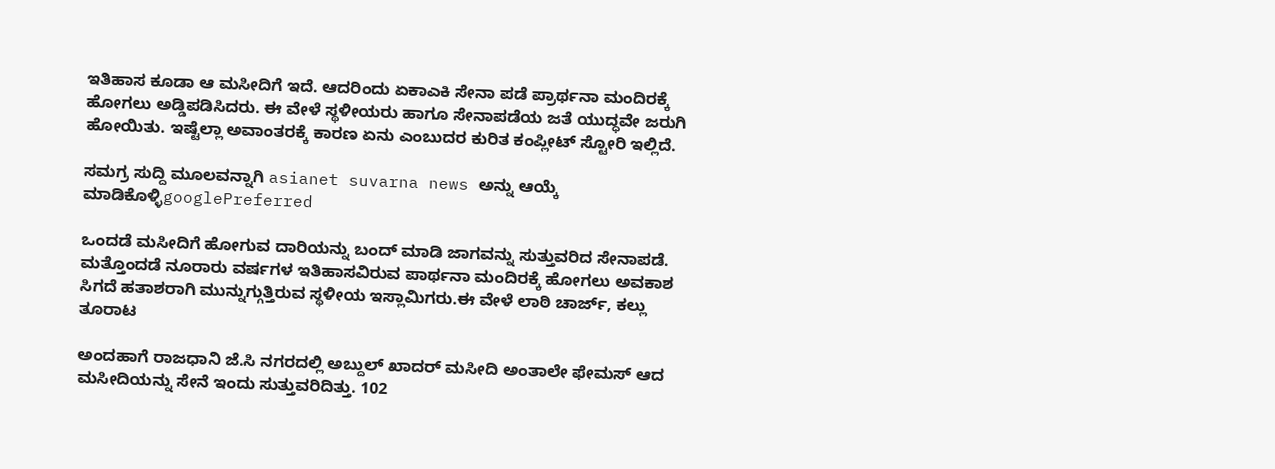ಇತಿಹಾಸ ಕೂಡಾ ಆ ಮಸೀದಿಗೆ ಇದೆ. ಆದರಿಂದು ಏಕಾಎಕಿ ಸೇನಾ ಪಡೆ ಪ್ರಾರ್ಥನಾ ಮಂದಿರಕ್ಕೆ ಹೋಗಲು ಅಡ್ಡಿಪಡಿಸಿದರು. ಈ ವೇಳೆ ಸ್ಥಳೀಯರು ಹಾಗೂ ಸೇನಾಪಡೆಯ ಜತೆ ಯುದ್ಧವೇ ಜರುಗಿ ಹೋಯಿತು. ಇಷ್ಟೆಲ್ಲಾ ಅವಾಂತರಕ್ಕೆ ಕಾರಣ ಏನು ಎಂಬುದರ ಕುರಿತ ಕಂಪ್ಲೀಟ್ ಸ್ಟೋರಿ ಇಲ್ಲಿದೆ.

ಸಮಗ್ರ ಸುದ್ದಿ ಮೂಲವನ್ನಾಗಿ asianet suvarna news ಅನ್ನು ಆಯ್ಕೆ ಮಾಡಿಕೊಳ್ಳಿgooglePreferred

ಒಂದಡೆ ಮಸೀದಿಗೆ ಹೋಗುವ ದಾರಿಯನ್ನು ಬಂದ್ ಮಾಡಿ ಜಾಗವನ್ನು ಸುತ್ತುವರಿದ ಸೇನಾಪಡೆ. ಮತ್ತೊಂದಡೆ ನೂರಾರು ವರ್ಷಗಳ ಇತಿಹಾಸವಿರುವ ಪಾರ್ಥನಾ ಮಂದಿರಕ್ಕೆ ಹೋಗಲು ಅವಕಾಶ ಸಿಗದೆ ಹತಾಶರಾಗಿ ಮುನ್ನುಗ್ಗುತ್ತಿರುವ ಸ್ಥಳೀಯ ಇಸ್ಲಾಮಿಗರು.ಈ ವೇಳೆ ಲಾಠಿ ಚಾರ್ಜ್, ಕಲ್ಲು ತೂರಾಟ

ಅಂದಹಾಗೆ ರಾಜಧಾನಿ ಜೆ.ಸಿ ನಗರದಲ್ಲಿ ಅಬ್ದುಲ್ ಖಾದರ್ ಮಸೀದಿ ಅಂತಾಲೇ ಫೇಮಸ್ ಆದ ಮಸೀದಿಯನ್ನು ಸೇನೆ ಇಂದು ಸುತ್ತುವರಿದಿತ್ತು. 102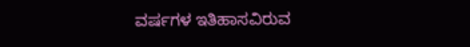ವರ್ಷಗಳ ಇತಿಹಾಸವಿರುವ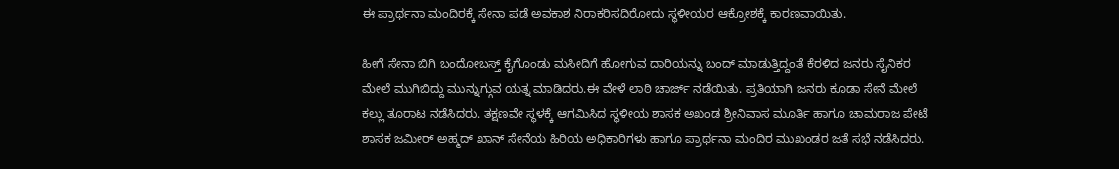ಈ ಪ್ರಾರ್ಥನಾ ಮಂದಿರಕ್ಕೆ ಸೇನಾ ಪಡೆ ಅವಕಾಶ ನಿರಾಕರಿಸದಿರೋದು ಸ್ಥಳೀಯರ ಆಕ್ರೋಶಕ್ಕೆ ಕಾರಣವಾಯಿತು.

ಹೀಗೆ ಸೇನಾ ಬಿಗಿ ಬಂದೋಬಸ್ತ್ ಕೈಗೊಂಡು ಮಸೀದಿಗೆ ಹೋಗುವ ದಾರಿಯನ್ನು ಬಂದ್ ಮಾಡುತ್ತಿದ್ದಂತೆ ಕೆರಳಿದ ಜನರು ಸೈನಿಕರ ಮೇಲೆ ಮುಗಿಬಿದ್ದು ಮುನ್ನುಗ್ಗುವ ಯತ್ನ ಮಾಡಿದರು.ಈ ವೇಳೆ ಲಾಠಿ ಚಾರ್ಜ್ ನಡೆಯಿತು. ಪ್ರತಿಯಾಗಿ ಜನರು ಕೂಡಾ ಸೇನೆ ಮೇಲೆ ಕಲ್ಲು ತೂರಾಟ ನಡೆಸಿದರು. ತಕ್ಷಣವೇ ಸ್ಥಳಕ್ಕೆ ಆಗಮಿಸಿದ ಸ್ಥಳೀಯ ಶಾಸಕ ಅಖಂಡ ಶ್ರೀನಿವಾಸ ಮೂರ್ತಿ ಹಾಗೂ ಚಾಮರಾಜ ಪೇಟೆ ಶಾಸಕ ಜಮೀರ್ ಅಹ್ಮದ್ ಖಾನ್ ಸೇನೆಯ ಹಿರಿಯ ಅಧಿಕಾರಿಗಳು ಹಾಗೂ ಪ್ರಾರ್ಥನಾ ಮಂದಿರ ಮುಖಂಡರ ಜತೆ ಸಭೆ ನಡೆಸಿದರು.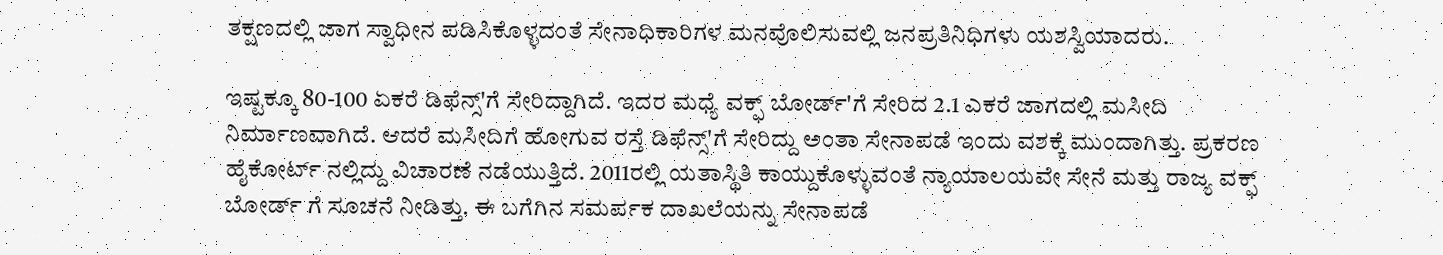ತಕ್ಷಣದಲ್ಲಿ ಜಾಗ ಸ್ವಾಧೀನ ಪಡಿಸಿಕೊಳ್ಳದಂತೆ ಸೇನಾಧಿಕಾರಿಗಳ ಮನವೊಲಿಸುವಲ್ಲಿ ಜನಪ್ರತಿನಿಧಿಗಳು ಯಶಸ್ವಿಯಾದರು.

ಇಷ್ಟಕ್ಕೂ 80-100 ಏಕರೆ ಡಿಫೆನ್ಸ್'ಗೆ ಸೇರಿದ್ದಾಗಿದೆ. ಇದರ ಮಧ್ಯೆ ವಕ್ಫ್ ಬೋರ್ಡ್'ಗೆ ಸೇರಿದ 2.1 ಎಕರೆ ಜಾಗದಲ್ಲಿ ಮಸೀದಿ ನಿರ್ಮಾಣವಾಗಿದೆ. ಆದರೆ ಮಸೀದಿಗೆ ಹೋಗುವ ರಸ್ತೆ ಡಿಫೆನ್ಸ್'ಗೆ ಸೇರಿದ್ದು ಅಂತಾ ಸೇನಾಪಡೆ ಇಂದು ವಶಕ್ಕೆ ಮುಂದಾಗಿತ್ತು. ಪ್ರಕರಣ ಹೈಕೋರ್ಟ್ ನಲ್ಲಿದ್ದು ವಿಚಾರಣೆ ನಡೆಯುತ್ತಿದೆ. 2011ರಲ್ಲಿ ಯತಾಸ್ಥಿತಿ ಕಾಯ್ದುಕೊಳ್ಳುವಂತೆ ನ್ಯಾಯಾಲಯವೇ ಸೇನೆ ಮತ್ತು ರಾಜ್ಯ ವಕ್ಫ್ ಬೋರ್ಡ್ ಗೆ ಸೂಚನೆ ನೀಡಿತ್ತು. ಈ ಬಗೆಗಿನ ಸಮರ್ಪಕ ದಾಖಲೆಯನ್ನು ಸೇನಾಪಡೆ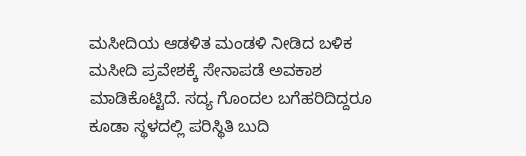ಮಸೀದಿಯ ಆಡಳಿತ ಮಂಡಳಿ ನೀಡಿದ ಬಳಿಕ ಮಸೀದಿ ಪ್ರವೇಶಕ್ಕೆ ಸೇನಾಪಡೆ ಅವಕಾಶ ಮಾಡಿಕೊಟ್ಟಿದೆ. ಸದ್ಯ ಗೊಂದಲ ಬಗೆಹರಿದಿದ್ದರೂ ಕೂಡಾ ಸ್ಥಳದಲ್ಲಿ ಪರಿಸ್ಥಿತಿ ಬುದಿ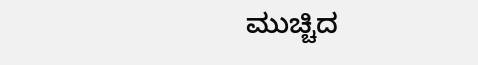ಮುಚ್ಚಿದ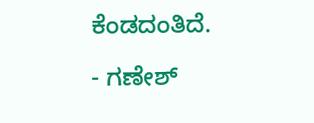ಕೆಂಡದಂತಿದೆ.

- ಗಣೇಶ್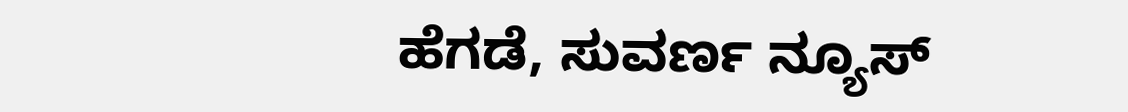ಹೆಗಡೆ, ಸುವರ್ಣ ನ್ಯೂಸ್